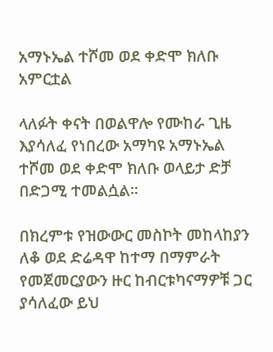አማኑኤል ተሾመ ወደ ቀድሞ ክለቡ አምርቷል

ላለፉት ቀናት በወልዋሎ የሙከራ ጊዜ እያሳለፈ የነበረው አማካዩ አማኑኤል ተሾመ ወደ ቀድሞ ክለቡ ወላይታ ድቻ በድጋሚ ተመልሷል።

በክረምቱ የዝውውር መስኮት መከላከያን ለቆ ወደ ድሬዳዋ ከተማ በማምራት የመጀመርያውን ዙር ከብርቱካናማዎቹ ጋር ያሳለፈው ይህ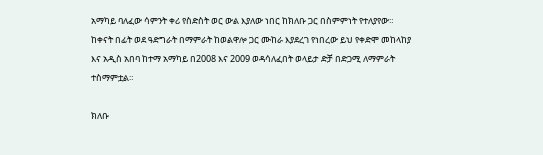አማካይ ባለፈው ሳምንት ቀሪ የስድስት ወር ውል እያለው ነበር ከክለቡ ጋር በስምምነት የተለያየው። ከቀናት በፊት ወደ ዓድግራት በማምራት ከወልዋሎ ጋር ሙከራ እያደረገ የነበረው ይህ የቀድሞ መከላከያ እና አዲስ አበባ ከተማ አማካይ በ2008 እና 2009 ወዳሳለፈበት ወላይታ ድቻ በድጋሚ ለማምራት ተስማምቷል።

ክለቡ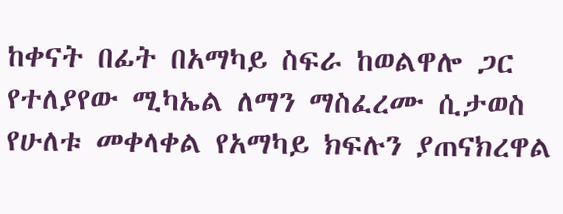ከቀናት በፊት በአማካይ ስፍራ ከወልዋሎ ጋር የተለያየው ሚካኤል ለማን ማስፈረሙ ሲታወስ የሁለቱ መቀላቀል የአማካይ ክፍሉን ያጠናክረዋል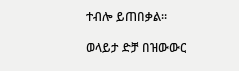ተብሎ ይጠበቃል።

ወላይታ ድቻ በዝውውር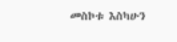መስኮቱ እስካሁን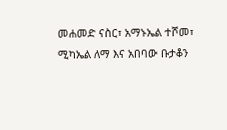መሐመድ ናስር፣ አማኑኤል ተሾመ፣ ሚካኤል ለማ እና አበባው ቡታቆን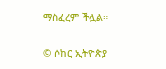ማስፈረም ችሏል።

© ሶከር ኢትዮጵያ